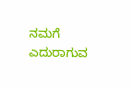ನಮಗೆ ಎದುರಾಗುವ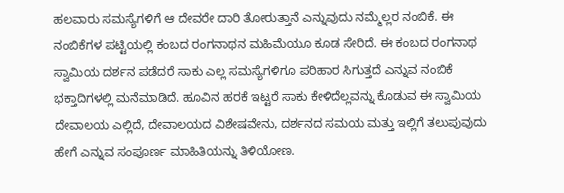ಹಲವಾರು ಸಮಸ್ಯೆಗಳಿಗೆ ಆ ದೇವರೇ ದಾರಿ ತೋರುತ್ತಾನೆ ಎನ್ನುವುದು ನಮ್ಮೆಲ್ಲರ ನಂಬಿಕೆ. ಈ ನಂಬಿಕೆಗಳ ಪಟ್ಟಿಯಲ್ಲಿ ಕಂಬದ ರಂಗನಾಥನ ಮಹಿಮೆಯೂ ಕೂಡ ಸೇರಿದೆ. ಈ ಕಂಬದ ರಂಗನಾಥ ಸ್ವಾಮಿಯ ದರ್ಶನ ಪಡೆದರೆ ಸಾಕು ಎಲ್ಲ ಸಮಸ್ಯೆಗಳಿಗೂ ಪರಿಹಾರ ಸಿಗುತ್ತದೆ ಎನ್ನುವ ನಂಬಿಕೆ ಭಕ್ತಾದಿಗಳಲ್ಲಿ ಮನೆಮಾಡಿದೆ. ಹೂವಿನ ಹರಕೆ ಇಟ್ಟರೆ ಸಾಕು ಕೇಳಿದೆಲ್ಲವನ್ನು ಕೊಡುವ ಈ ಸ್ವಾಮಿಯ ದೇವಾಲಯ ಎಲ್ಲಿದೆ, ದೇವಾಲಯದ ವಿಶೇಷವೇನು, ದರ್ಶನದ ಸಮಯ ಮತ್ತು ಇಲ್ಲಿಗೆ ತಲುಪುವುದು ಹೇಗೆ ಎನ್ನುವ ಸಂಪೂರ್ಣ ಮಾಹಿತಿಯನ್ನು ತಿಳಿಯೋಣ.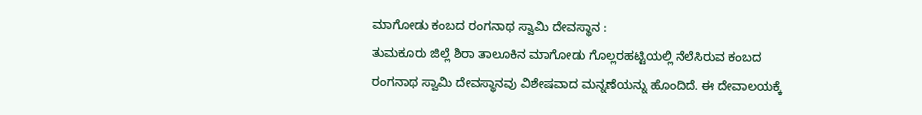ಮಾಗೋಡು ಕಂಬದ ರಂಗನಾಥ ಸ್ವಾಮಿ ದೇವಸ್ಥಾನ :
ತುಮಕೂರು ಜಿಲ್ಲೆ ಶಿರಾ ತಾಲೂಕಿನ ಮಾಗೋಡು ಗೊಲ್ಲರಹಟ್ಟಿಯಲ್ಲಿ ನೆಲೆಸಿರುವ ಕಂಬದ ರಂಗನಾಥ ಸ್ವಾಮಿ ದೇವಸ್ಥಾನವು ವಿಶೇಷವಾದ ಮನ್ನಣೆಯನ್ನು ಹೊಂದಿದೆ. ಈ ದೇವಾಲಯಕ್ಕೆ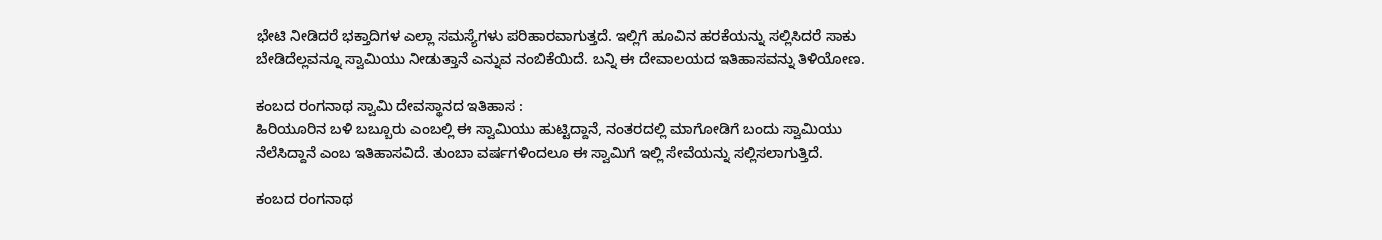ಭೇಟಿ ನೀಡಿದರೆ ಭಕ್ತಾದಿಗಳ ಎಲ್ಲಾ ಸಮಸ್ಯೆಗಳು ಪರಿಹಾರವಾಗುತ್ತದೆ. ಇಲ್ಲಿಗೆ ಹೂವಿನ ಹರಕೆಯನ್ನು ಸಲ್ಲಿಸಿದರೆ ಸಾಕು ಬೇಡಿದೆಲ್ಲವನ್ನೂ ಸ್ವಾಮಿಯು ನೀಡುತ್ತಾನೆ ಎನ್ನುವ ನಂಬಿಕೆಯಿದೆ. ಬನ್ನಿ ಈ ದೇವಾಲಯದ ಇತಿಹಾಸವನ್ನು ತಿಳಿಯೋಣ.

ಕಂಬದ ರಂಗನಾಥ ಸ್ವಾಮಿ ದೇವಸ್ಥಾನದ ಇತಿಹಾಸ :
ಹಿರಿಯೂರಿನ ಬಳಿ ಬಬ್ಬೂರು ಎಂಬಲ್ಲಿ ಈ ಸ್ವಾಮಿಯು ಹುಟ್ಟಿದ್ದಾನೆ, ನಂತರದಲ್ಲಿ ಮಾಗೋಡಿಗೆ ಬಂದು ಸ್ವಾಮಿಯು ನೆಲೆಸಿದ್ದಾನೆ ಎಂಬ ಇತಿಹಾಸವಿದೆ. ತುಂಬಾ ವರ್ಷಗಳಿಂದಲೂ ಈ ಸ್ವಾಮಿಗೆ ಇಲ್ಲಿ ಸೇವೆಯನ್ನು ಸಲ್ಲಿಸಲಾಗುತ್ತಿದೆ.

ಕಂಬದ ರಂಗನಾಥ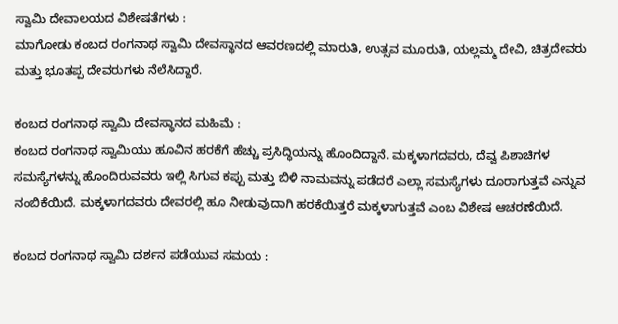ಸ್ವಾಮಿ ದೇವಾಲಯದ ವಿಶೇಷತೆಗಳು :
ಮಾಗೋಡು ಕಂಬದ ರಂಗನಾಥ ಸ್ವಾಮಿ ದೇವಸ್ಥಾನದ ಆವರಣದಲ್ಲಿ ಮಾರುತಿ, ಉತ್ಸವ ಮೂರುತಿ, ಯಲ್ಲಮ್ಮ ದೇವಿ, ಚಿತ್ರದೇವರು ಮತ್ತು ಭೂತಪ್ಪ ದೇವರುಗಳು ನೆಲೆಸಿದ್ದಾರೆ.

ಕಂಬದ ರಂಗನಾಥ ಸ್ವಾಮಿ ದೇವಸ್ಥಾನದ ಮಹಿಮೆ :
ಕಂಬದ ರಂಗನಾಥ ಸ್ವಾಮಿಯು ಹೂವಿನ ಹರಕೆಗೆ ಹೆಚ್ಚು ಪ್ರಸಿದ್ಧಿಯನ್ನು ಹೊಂದಿದ್ದಾನೆ. ಮಕ್ಕಳಾಗದವರು, ದೆವ್ವ ಪಿಶಾಚಿಗಳ ಸಮಸ್ಯೆಗಳನ್ನು ಹೊಂದಿರುವವರು ಇಲ್ಲಿ ಸಿಗುವ ಕಪ್ಪು ಮತ್ತು ಬಿಳಿ ನಾಮವನ್ನು ಪಡೆದರೆ ಎಲ್ಲಾ ಸಮಸ್ಯೆಗಳು ದೂರಾಗುತ್ತವೆ ಎನ್ನುವ ನಂಬಿಕೆಯಿದೆ. ಮಕ್ಕಳಾಗದವರು ದೇವರಲ್ಲಿ ಹೂ ನೀಡುವುದಾಗಿ ಹರಕೆಯಿತ್ತರೆ ಮಕ್ಕಳಾಗುತ್ತವೆ ಎಂಬ ವಿಶೇಷ ಆಚರಣೆಯಿದೆ.

ಕಂಬದ ರಂಗನಾಥ ಸ್ವಾಮಿ ದರ್ಶನ ಪಡೆಯುವ ಸಮಯ :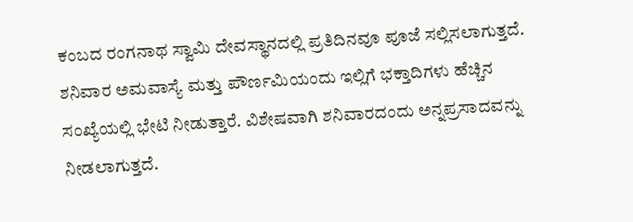ಕಂಬದ ರಂಗನಾಥ ಸ್ವಾಮಿ ದೇವಸ್ಥಾನದಲ್ಲಿ ಪ್ರತಿದಿನವೂ ಪೂಜೆ ಸಲ್ಲಿಸಲಾಗುತ್ತದೆ. ಶನಿವಾರ ಅಮವಾಸ್ಯೆ ಮತ್ತು ಪೌರ್ಣಮಿಯಂದು ಇಲ್ಲಿಗೆ ಭಕ್ತಾದಿಗಳು ಹೆಚ್ಚಿನ ಸಂಖ್ಯೆಯಲ್ಲಿ ಭೇಟಿ ನೀಡುತ್ತಾರೆ. ವಿಶೇಷವಾಗಿ ಶನಿವಾರದಂದು ಅನ್ನಪ್ರಸಾದವನ್ನು ನೀಡಲಾಗುತ್ತದೆ.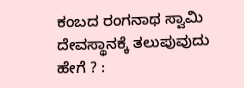ಕಂಬದ ರಂಗನಾಥ ಸ್ವಾಮಿ ದೇವಸ್ಥಾನಕ್ಕೆ ತಲುಪುವುದು ಹೇಗೆ ? :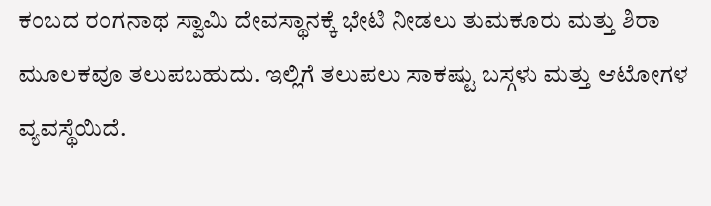ಕಂಬದ ರಂಗನಾಥ ಸ್ವಾಮಿ ದೇವಸ್ಥಾನಕ್ಕೆ ಭೇಟಿ ನೀಡಲು ತುಮಕೂರು ಮತ್ತು ಶಿರಾ ಮೂಲಕವೂ ತಲುಪಬಹುದು. ಇಲ್ಲಿಗೆ ತಲುಪಲು ಸಾಕಷ್ಟು ಬಸ್ಗಳು ಮತ್ತು ಆಟೋಗಳ ವ್ಯವಸ್ಥೆಯಿದೆ.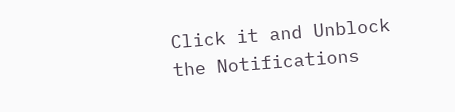Click it and Unblock the Notifications